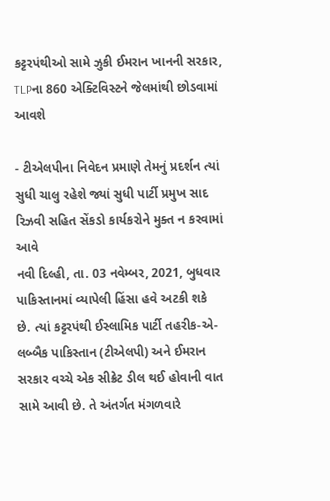કટ્ટરપંથીઓ સામે ઝુકી ઈમરાન ખાનની સરકાર, TLPના 860 એક્ટિવિસ્ટને જેલમાંથી છોડવામાં આવશે

- ટીએલપીના નિવેદન પ્રમાણે તેમનું પ્રદર્શન ત્યાં સુધી ચાલુ રહેશે જ્યાં સુધી પાર્ટી પ્રમુખ સાદ રિઝવી સહિત સેંકડો કાર્યકરોને મુક્ત ન કરવામાં આવે
નવી દિલ્હી, તા. 03 નવેમ્બર, 2021, બુધવાર
પાકિસ્તાનમાં વ્યાપેલી હિંસા હવે અટકી શકે છે. ત્યાં કટ્ટરપંથી ઈસ્લામિક પાર્ટી તહરીક-એ-લબ્બૈક પાકિસ્તાન (ટીએલપી) અને ઈમરાન સરકાર વચ્ચે એક સીક્રેટ ડીલ થઈ હોવાની વાત સામે આવી છે. તે અંતર્ગત મંગળવારે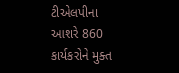ટીએલપીના આશરે 860 કાર્યકરોને મુક્ત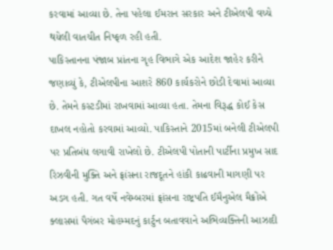કરવામાં આવ્યા છે. તેના પહેલા ઈમરાન સરકાર અને ટીએલપી વચ્ચે થયેલી વાતચીત નિષ્ફળ રહી હતી.
પાકિસ્તાનના પંજાબ પ્રાંતના ગૃહ વિભાગે એક આદેશ જાહેર કરીને જણાવ્યું કે, ટીએલપીના આશરે 860 કાર્યકરોને છોડી દેવામાં આવ્યા છે. તેમને કસ્ટડીમાં રાખવામાં આવ્યા હતા. તેમના વિરૂદ્ધ કોઈ કેસ દાખલ નહોતો કરવામાં આવ્યો. પાકિસ્તાને 2015માં બનેલી ટીએલપી પર પ્રતિબંધ લગાવી રાખેલો છે. ટીએલપી પોતાની પાર્ટીના પ્રમુખ સાદ રિઝવીની મુક્તિ અને ફ્રાંસના રાજદૂતને હાંકી કાઢવાની માગણી પર અડગ હતી. ગત વર્ષે નવેમ્બરમાં ફ્રાંસના રાષ્ટ્રપતિ ઈમૈનુએલ મૈક્રોંએ ક્લાસમાં પૈગંબર મોહમ્મદનું કાર્ટુન બતાવવાને અભિવ્યક્તિની આઝાદી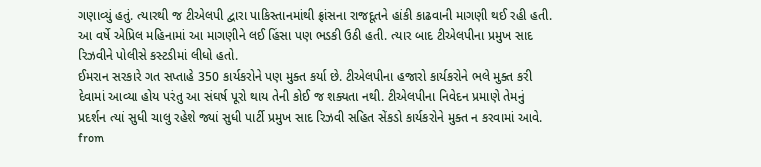ગણાવ્યું હતું. ત્યારથી જ ટીએલપી દ્વારા પાકિસ્તાનમાંથી ફ્રાંસના રાજદૂતને હાંકી કાઢવાની માગણી થઈ રહી હતી. આ વર્ષે એપ્રિલ મહિનામાં આ માગણીને લઈ હિંસા પણ ભડકી ઉઠી હતી. ત્યાર બાદ ટીએલપીના પ્રમુખ સાદ રિઝવીને પોલીસે કસ્ટડીમાં લીધો હતો.
ઈમરાન સરકારે ગત સપ્તાહે 350 કાર્યકરોને પણ મુક્ત કર્યા છે. ટીએલપીના હજારો કાર્યકરોને ભલે મુક્ત કરી દેવામાં આવ્યા હોય પરંતુ આ સંઘર્ષ પૂરો થાય તેની કોઈ જ શક્યતા નથી. ટીએલપીના નિવેદન પ્રમાણે તેમનું પ્રદર્શન ત્યાં સુધી ચાલુ રહેશે જ્યાં સુધી પાર્ટી પ્રમુખ સાદ રિઝવી સહિત સેંકડો કાર્યકરોને મુક્ત ન કરવામાં આવે.
from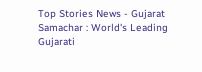Top Stories News - Gujarat Samachar : World's Leading Gujarati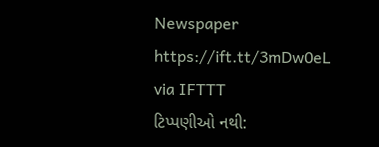Newspaper https://ift.tt/3mDw0eL
via IFTTT
ટિપ્પણીઓ નથી: